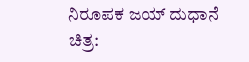ನಿರೂಪಕ ಜಯ್ ದುಧಾನೆ
ಚಿತ್ರ: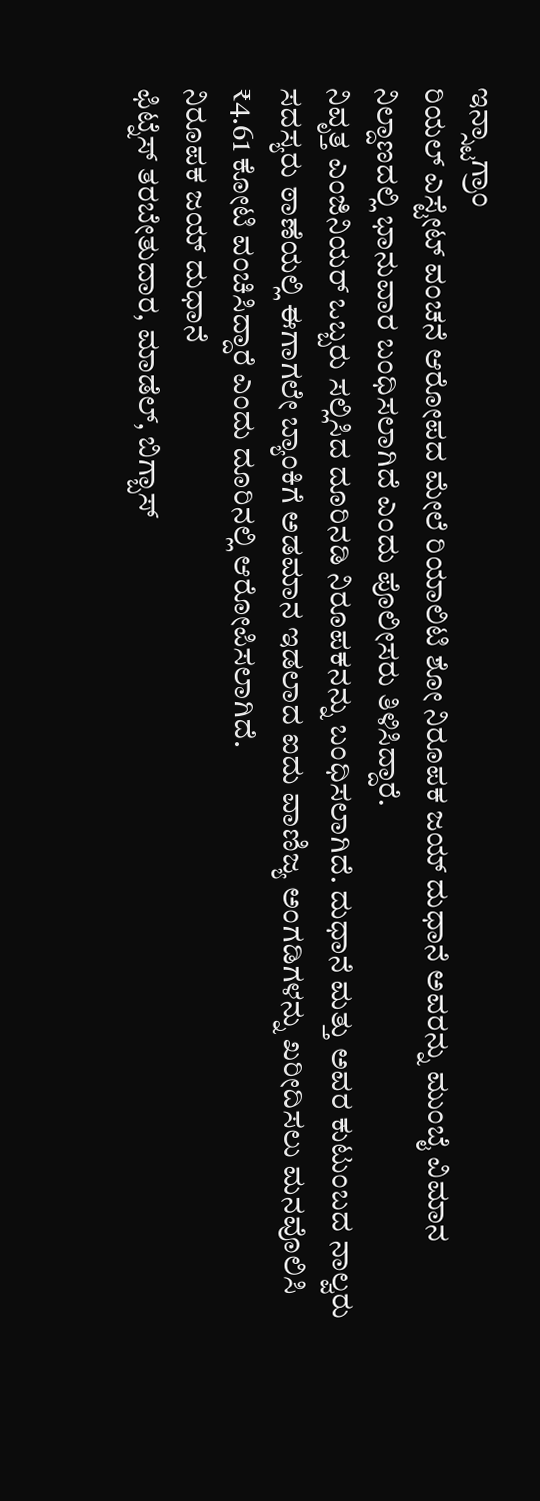ಇನ್ಸ್ಟಾಗ್ರಾಂ
ರಿಯಲ್ ಎಸ್ಟೇಟ್ ವಂಚನೆ ಆರೋಪದ ಮೇಲೆ ರಿಯಾಲಿಟಿ ಶೋ ನಿರೂಪಕ ಜಯ್ ದುಧಾನೆ ಅವರನ್ನು ಮುಂಬೈ ವಿಮಾನ ನಿಲ್ದಾಣದಲ್ಲಿ ಭಾನುವಾರ ಬಂಧಿಸಲಾಗಿದೆ ಎಂದು ಪೊಲೀಸರು ತಿಳಿಸಿದ್ದಾರೆ.
ನಿವೃತ್ತ ಎಂಜಿನಿಯರ್ ಒಬ್ಬರು ಸಲ್ಲಿಸಿದ ದೂರಿನಡಿ ನಿರೂಪಕನನ್ನು ಬಂಧಿಸಲಾಗಿದೆ. ದುಧಾನೆ ಮತ್ತು ಅವರ ಕುಟುಂಬದ ನಾಲ್ವರು ಸದಸ್ಯರು ಠಾಣೆಯಲ್ಲಿ ಈಗಾಗಲೇ ಬ್ಯಾಂಕಿಗೆ ಅಡಮಾನ ಇಡಲಾದ ಐದು ವಾಣಿಜ್ಯ ಅಂಗಡಿಗಳನ್ನು ಖರೀದಿಸಲು ಮನವೊಲಿಸಿ ₹4.61 ಕೋಟಿ ವಂಚಿಸಿದ್ದಾರೆ ಎಂದು ದೂರಿನಲ್ಲಿ ಆರೋಪಿಸಲಾಗಿದೆ.
ನಿರೂಪಕ ಜಯ್ ದುಧಾನೆ
ಫಿಟ್ನೆಸ್ ತರಬೇತುದಾರ, ಮಾಡೆಲ್, ಬಿಗ್ಬಾಸ್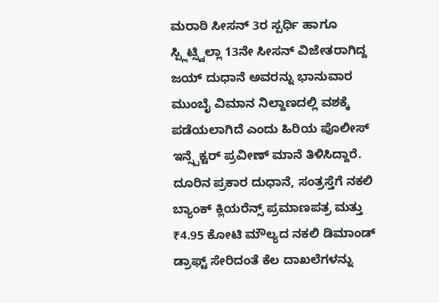ಮರಾಠಿ ಸೀಸನ್ 3ರ ಸ್ಪರ್ಧಿ ಹಾಗೂ ಸ್ಪ್ಲಿಟ್ಸ್ವಿಲ್ಲಾ 13ನೇ ಸೀಸನ್ ವಿಜೇತರಾಗಿದ್ದ ಜಯ್ ದುಧಾನೆ ಅವರನ್ನು ಭಾನುವಾರ ಮುಂಬೈ ವಿಮಾನ ನಿಲ್ದಾಣದಲ್ಲಿ ವಶಕ್ಕೆ ಪಡೆಯಲಾಗಿದೆ ಎಂದು ಹಿರಿಯ ಪೊಲೀಸ್ ಇನ್ಸ್ಪೆಕ್ಟರ್ ಪ್ರವೀಣ್ ಮಾನೆ ತಿಳಿಸಿದ್ದಾರೆ.
ದೂರಿನ ಪ್ರಕಾರ ದುಧಾನೆ, ಸಂತ್ರಸ್ತೆಗೆ ನಕಲಿ ಬ್ಯಾಂಕ್ ಕ್ಲಿಯರೆನ್ಸ್ ಪ್ರಮಾಣಪತ್ರ ಮತ್ತು ₹4.95 ಕೋಟಿ ಮೌಲ್ಯದ ನಕಲಿ ಡಿಮಾಂಡ್ ಡ್ರಾಫ್ಟ್ ಸೇರಿದಂತೆ ಕೆಲ ದಾಖಲೆಗಳನ್ನು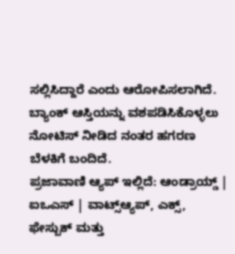ಸಲ್ಲಿಸಿದ್ದಾರೆ ಎಂದು ಆರೋಪಿಸಲಾಗಿದೆ. ಬ್ಯಾಂಕ್ ಆಸ್ತಿಯನ್ನು ವಶಪಡಿಸಿಕೊಳ್ಳಲು ನೋಟಿಸ್ ನೀಡಿದ ನಂತರ ಹಗರಣ ಬೆಳಕಿಗೆ ಬಂದಿದೆ.
ಪ್ರಜಾವಾಣಿ ಆ್ಯಪ್ ಇಲ್ಲಿದೆ: ಆಂಡ್ರಾಯ್ಡ್ | ಐಒಎಸ್ | ವಾಟ್ಸ್ಆ್ಯಪ್, ಎಕ್ಸ್, ಫೇಸ್ಬುಕ್ ಮತ್ತು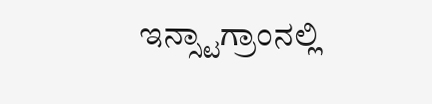ಇನ್ಸ್ಟಾಗ್ರಾಂನಲ್ಲಿ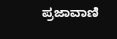ಪ್ರಜಾವಾಣಿ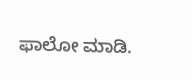ಫಾಲೋ ಮಾಡಿ.